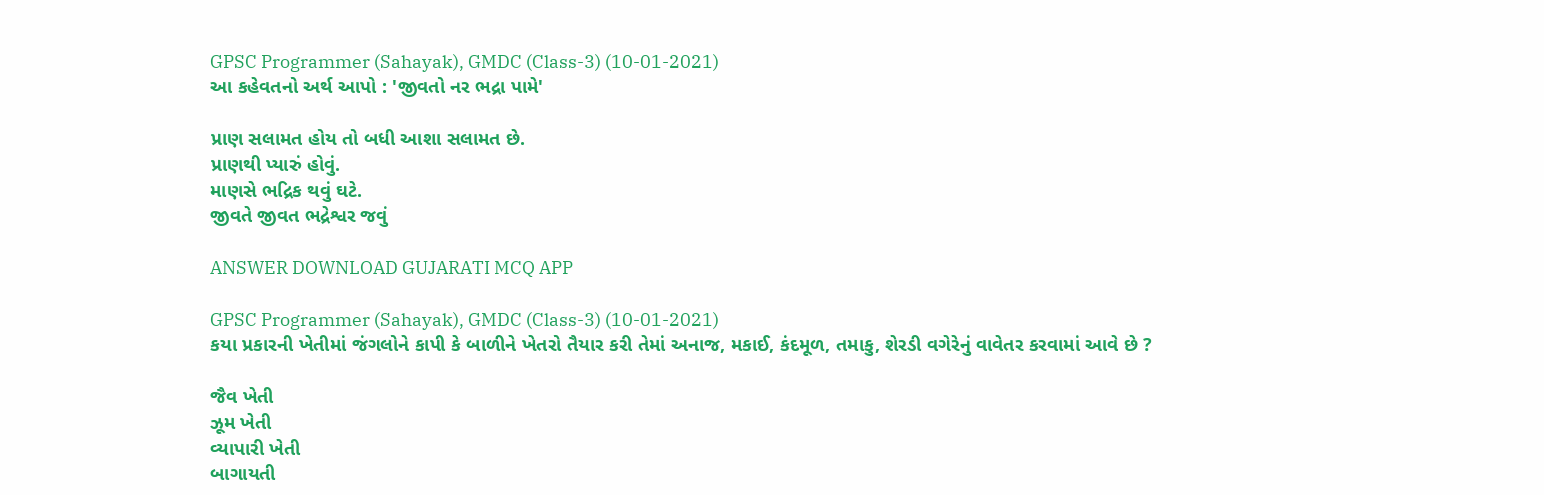GPSC Programmer (Sahayak), GMDC (Class-3) (10-01-2021)
આ કહેવતનો અર્થ આપો : 'જીવતો નર ભદ્રા પામે'

પ્રાણ સલામત હોય તો બધી આશા સલામત છે.
પ્રાણથી પ્યારું હોવું.
માણસે ભદ્રિક થવું ઘટે.
જીવતે જીવત ભદ્રેશ્વર જવું

ANSWER DOWNLOAD GUJARATI MCQ APP

GPSC Programmer (Sahayak), GMDC (Class-3) (10-01-2021)
કયા પ્રકારની ખેતીમાં જંગલોને કાપી કે બાળીને ખેતરો તૈયાર કરી તેમાં અનાજ, મકાઈ, કંદમૂળ, તમાકુ, શેરડી વગેરેનું વાવેતર કરવામાં આવે છે ?

જૈવ ખેતી
ઝૂમ ખેતી
વ્યાપારી ખેતી
બાગાયતી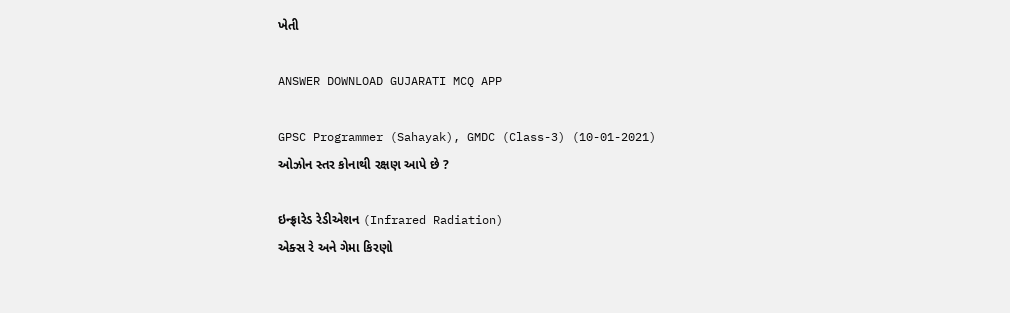ખેતી

ANSWER DOWNLOAD GUJARATI MCQ APP

GPSC Programmer (Sahayak), GMDC (Class-3) (10-01-2021)
ઓઝોન સ્તર કોનાથી રક્ષણ આપે છે ?

ઇન્ફ્રારેડ રેડીએશન (Infrared Radiation)
એક્સ રે અને ગેમા કિરણો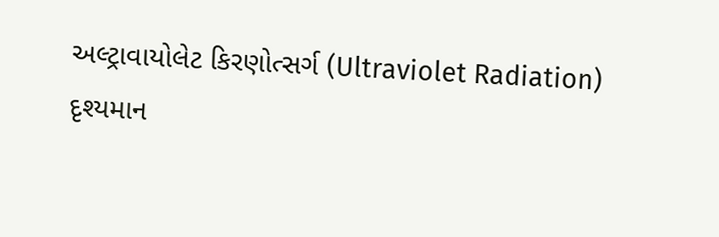અલ્ટ્રાવાયોલેટ કિરણોત્સર્ગ (Ultraviolet Radiation)
દૃશ્યમાન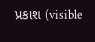પ્રકાશ (visible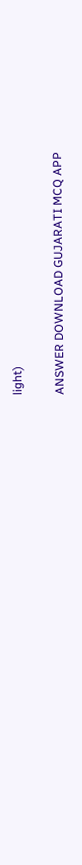light)

ANSWER DOWNLOAD GUJARATI MCQ APP